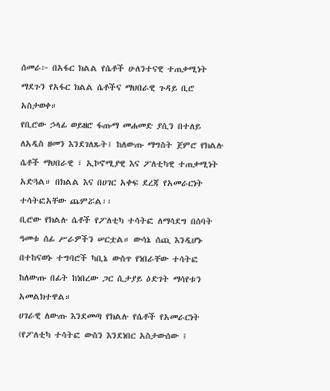ሰመራ፦ በአፋር ክልል የሴቶች ሁለንተናዊ ተጠቃሚነት ማደጉን የአፋር ክልል ሴቶችና ማህበራዊ ጉዳይ ቢሮ አስታወቀ።
የቢሮው ኃላፊ ወይዘሮ ፋጡማ መሐመድ ያሲን በተለይ ለአዲስ ዘመን እንደገለጹት፤ ከለውጡ ማግስት ጀምሮ የክልሉ ሴቶች ማህበራዊ ፣ ኢኮኖሚያዊ እና ፖለቲካዊ ተጠቃሚነት አድጓል። በክልል እና በሀገር አቀፍ ደረጃ የአመራርነት ተሳትፎአቸው ጨምሯል፡፡
ቢሮው የክልሉ ሴቶች የፖለቲካ ተሳትፎ ለማሳደግ በሰባት ዓመቱ ሰፊ ሥራዎችን ሠርቷል። ውሳኔ ሰጪ እንዲሆኑ በተከናወኑ ተግባሮች ካቢኔ ውስጥ የነበራቸው ተሳትፎ ከለውጡ በፊት ከነበረው ጋር ሲታያይ ዕድገት ማሳየቱን አመልክተዋል።
ሀገራዊ ለውጡ እንደመጣ የክልሉ የሴቶች የአመራርነት (የፖለቲካ ተሳትፎ ውስን እንደነበር አስታውሰው ፤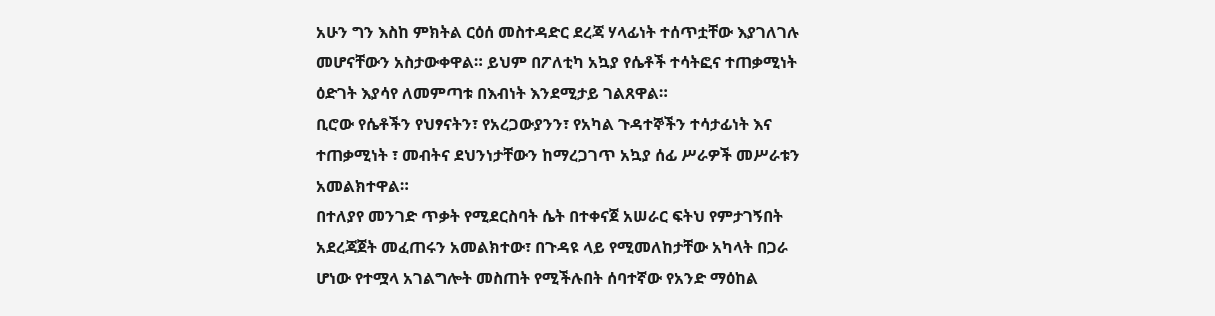አሁን ግን እስከ ምክትል ርዕሰ መስተዳድር ደረጃ ሃላፊነት ተሰጥቷቸው እያገለገሉ መሆናቸውን አስታውቀዋል። ይህም በፖለቲካ አኳያ የሴቶች ተሳትፎና ተጠቃሚነት ዕድገት እያሳየ ለመምጣቱ በእብነት እንደሚታይ ገልጸዋል።
ቢሮው የሴቶችን የህፃናትን፣ የአረጋውያንን፣ የአካል ጉዳተኞችን ተሳታፊነት እና ተጠቃሚነት ፣ መብትና ደህንነታቸውን ከማረጋገጥ አኳያ ሰፊ ሥራዎች መሥራቱን አመልክተዋል።
በተለያየ መንገድ ጥቃት የሚደርስባት ሴት በተቀናጀ አሠራር ፍትህ የምታገኝበት አደረጃጀት መፈጠሩን አመልክተው፣ በጉዳዩ ላይ የሚመለከታቸው አካላት በጋራ ሆነው የተሟላ አገልግሎት መስጠት የሚችሉበት ሰባተኛው የአንድ ማዕከል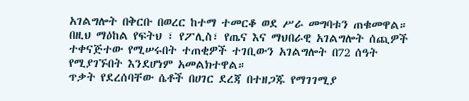አገልግሎት በቅርቡ በወረር ከተማ ተመርቆ ወደ ሥራ መግባቱን ጠቁመዋል።
በዚህ ማዕከል የፍትህ ፣ የፖሊስ፣ የጤና እና ማህበራዊ አገልግሎት ሰጪዎች ተቀናጅተው የሚሠሩበት ተጠቂዎች ተገቢውን አገልግሎት በ72 ሰዓት የሚያገኙበት እንደሆነም አመልክተዋል።
ጥቃት የደረሰባቸው ሴቶች በሀገር ደረጃ በተዘጋጁ የማገገሚያ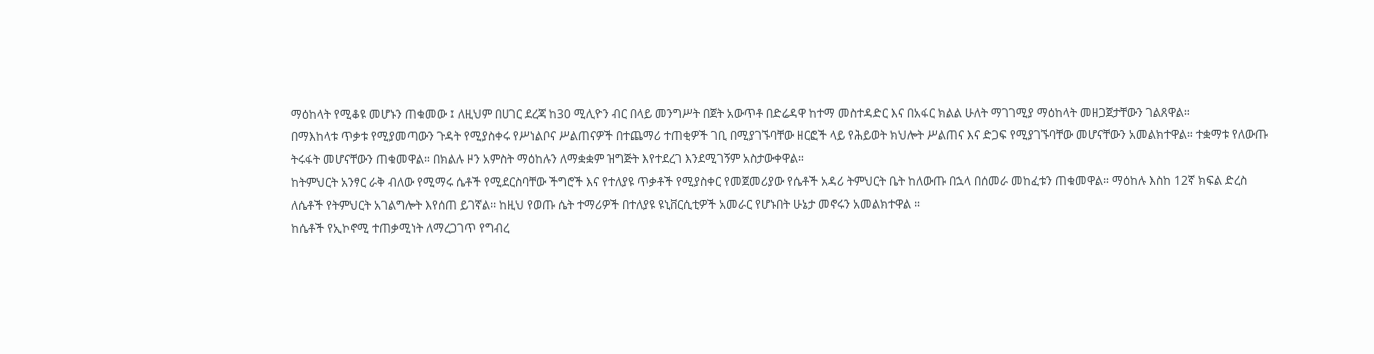ማዕከላት የሚቆዩ መሆኑን ጠቁመው ፤ ለዚህም በሀገር ደረጃ ከ30 ሚሊዮን ብር በላይ መንግሥት በጀት አውጥቶ በድሬዳዋ ከተማ መስተዳድር እና በአፋር ክልል ሁለት ማገገሚያ ማዕከላት መዘጋጀታቸውን ገልጸዋል።
በማእከላቱ ጥቃቱ የሚያመጣውን ጉዳት የሚያስቀሩ የሥነልቦና ሥልጠናዎች በተጨማሪ ተጠቂዎች ገቢ በሚያገኙባቸው ዘርፎች ላይ የሕይወት ክህሎት ሥልጠና እና ድጋፍ የሚያገኙባቸው መሆናቸውን አመልክተዋል። ተቋማቱ የለውጡ ትሩፋት መሆናቸውን ጠቁመዋል። በክልሉ ዞን አምስት ማዕከሉን ለማቋቋም ዝግጅት እየተደረገ እንደሚገኝም አስታውቀዋል።
ከትምህርት አንፃር ራቅ ብለው የሚማሩ ሴቶች የሚደርስባቸው ችግሮች እና የተለያዩ ጥቃቶች የሚያስቀር የመጀመሪያው የሴቶች አዳሪ ትምህርት ቤት ከለውጡ በኋላ በሰመራ መከፈቱን ጠቁመዋል። ማዕከሉ እስከ 12ኛ ክፍል ድረስ ለሴቶች የትምህርት አገልግሎት እየሰጠ ይገኛል፡፡ ከዚህ የወጡ ሴት ተማሪዎች በተለያዩ ዩኒቨርሲቲዎች አመራር የሆኑበት ሁኔታ መኖሩን አመልክተዋል ።
ከሴቶች የኢኮኖሚ ተጠቃሚነት ለማረጋገጥ የግብረ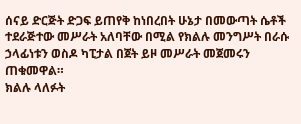ሰናይ ድርጅት ድጋፍ ይጠየቅ ከነበረበት ሁኔታ በመውጣት ሴቶች ተደራጅተው መሥራት አለባቸው በሚል የክልሉ መንግሥት በራሱ ኃላፊነቱን ወስዶ ካፒታል በጀት ይዞ መሥራት መጀመሩን ጠቁመዋል።
ክልሉ ላለፉት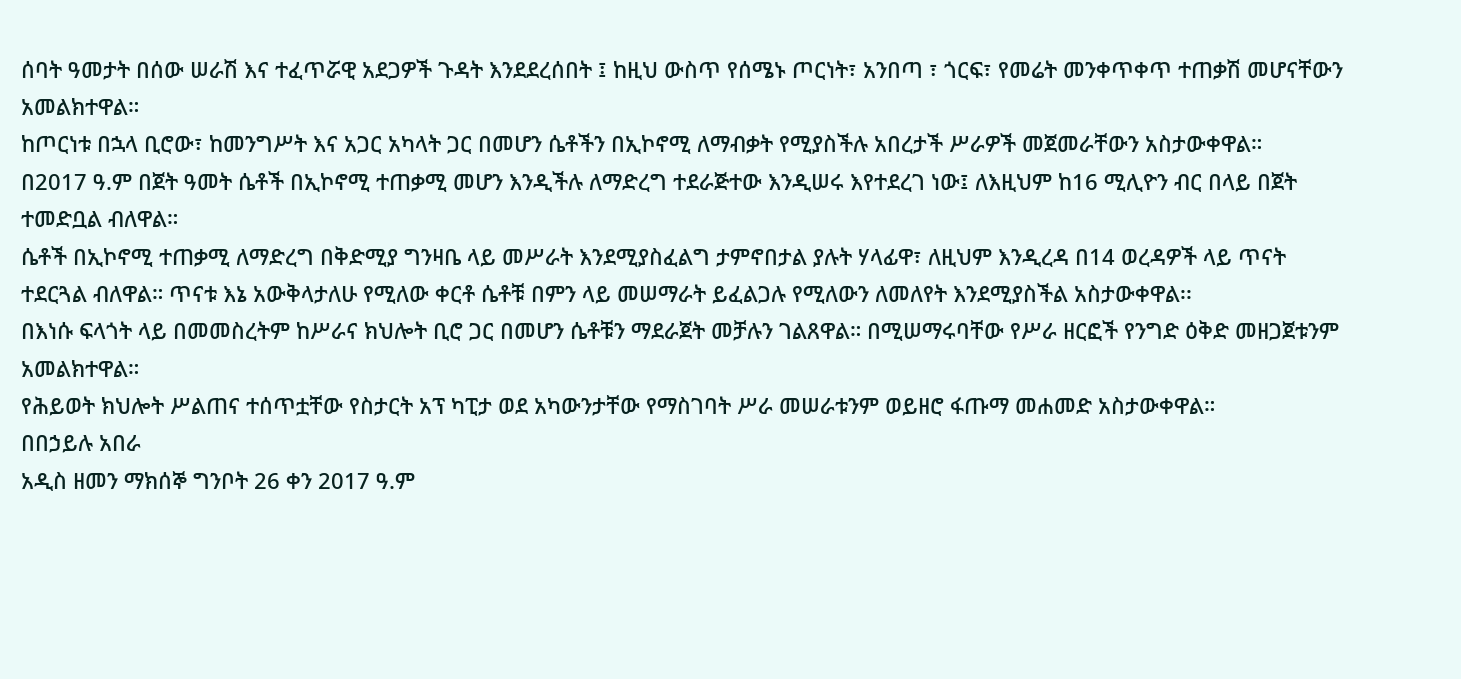ሰባት ዓመታት በሰው ሠራሽ እና ተፈጥሯዊ አደጋዎች ጉዳት እንደደረሰበት ፤ ከዚህ ውስጥ የሰሜኑ ጦርነት፣ አንበጣ ፣ ጎርፍ፣ የመሬት መንቀጥቀጥ ተጠቃሽ መሆናቸውን አመልክተዋል።
ከጦርነቱ በኋላ ቢሮው፣ ከመንግሥት እና አጋር አካላት ጋር በመሆን ሴቶችን በኢኮኖሚ ለማብቃት የሚያስችሉ አበረታች ሥራዎች መጀመራቸውን አስታውቀዋል።
በ2017 ዓ.ም በጀት ዓመት ሴቶች በኢኮኖሚ ተጠቃሚ መሆን እንዲችሉ ለማድረግ ተደራጅተው እንዲሠሩ እየተደረገ ነው፤ ለእዚህም ከ16 ሚሊዮን ብር በላይ በጀት ተመድቧል ብለዋል።
ሴቶች በኢኮኖሚ ተጠቃሚ ለማድረግ በቅድሚያ ግንዛቤ ላይ መሥራት እንደሚያስፈልግ ታምኖበታል ያሉት ሃላፊዋ፣ ለዚህም እንዲረዳ በ14 ወረዳዎች ላይ ጥናት ተደርጓል ብለዋል። ጥናቱ እኔ አውቅላታለሁ የሚለው ቀርቶ ሴቶቹ በምን ላይ መሠማራት ይፈልጋሉ የሚለውን ለመለየት እንደሚያስችል አስታውቀዋል፡፡
በእነሱ ፍላጎት ላይ በመመስረትም ከሥራና ክህሎት ቢሮ ጋር በመሆን ሴቶቹን ማደራጀት መቻሉን ገልጸዋል። በሚሠማሩባቸው የሥራ ዘርፎች የንግድ ዕቅድ መዘጋጀቱንም አመልክተዋል።
የሕይወት ክህሎት ሥልጠና ተሰጥቷቸው የስታርት አፕ ካፒታ ወደ አካውንታቸው የማስገባት ሥራ መሠራቱንም ወይዘሮ ፋጡማ መሐመድ አስታውቀዋል።
በበኃይሉ አበራ
አዲስ ዘመን ማክሰኞ ግንቦት 26 ቀን 2017 ዓ.ም